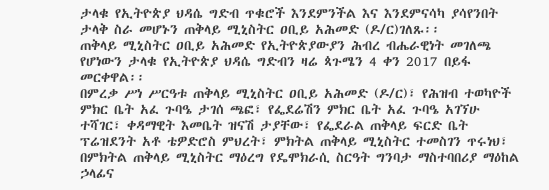ታላቁ የኢትዮጵያ ህዳሴ ግድብ ጥቁሮች እንደምንችል እና እንደምናሳካ ያሳየንበት ታላቅ ስራ መሆኑን ጠቅላይ ሚኒስትር ዐቢይ አሕመድ (ዶ/ር)ገለጹ፡፡
ጠቅላይ ሚኒስትር ዐቢይ አሕመድ የኢትዮጵያውያን ሕብረ ብሔራዊነት መገለጫ የሆነውን ታላቁ የኢትዮጵያ ህዳሴ ግድብን ዛሬ ጳጉሜን 4 ቀን 2017 በይፋ መርቀዋል፡፡
በምረቃ ሥነ ሥርዓቱ ጠቅላይ ሚኒስትር ዐቢይ አሕመድ (ዶ/ር)፣ የሕዝብ ተወካዮች ምክር ቤት አፈ ጉባዔ ታገሰ ጫፎ፣ የፌደሬሽን ምክር ቤት አፈ ጉባዔ አገኘሁ ተሻገር፣ ቀዳማዊት እመቤት ዝናሽ ታያቸው፣ የፌደራል ጠቅላይ ፍርድ ቤት ፕሬዝደንት አቶ ቴዎድሮስ ምህረት፣ ምክትል ጠቅላይ ሚኒስትር ተመስገን ጥሩነህ፣ በምክትል ጠቅላይ ሚኒስትር ማዕረግ የዴሞክራሲ ስርዓት ግንባታ ማስተባበሪያ ማዕከል ኃላፊና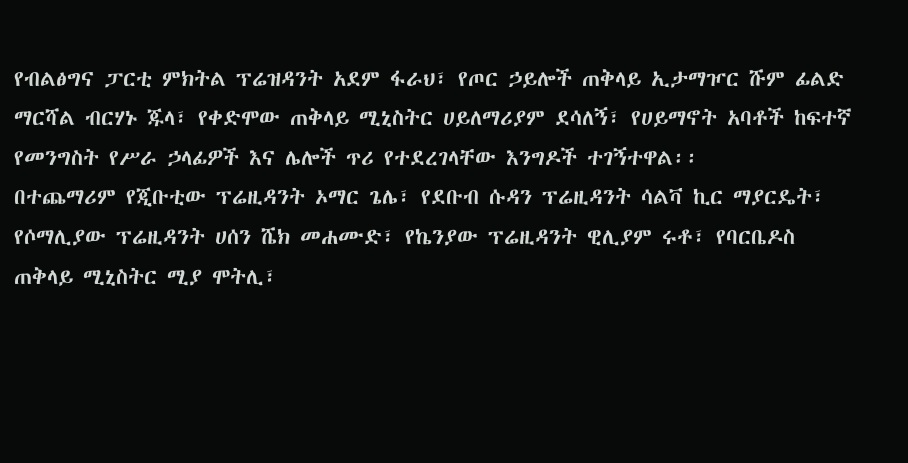የብልፅግና ፓርቲ ምክትል ፕሬዝዳንት አደም ፋራህ፣ የጦር ኃይሎች ጠቅላይ ኢታማዦር ሹም ፊልድ ማርሻል ብርሃኑ ጁላ፣ የቀድሞው ጠቅላይ ሚኒስትር ሀይለማሪያም ደሳለኝ፣ የሀይማኖት አባቶች ከፍተኛ የመንግስት የሥራ ኃላፊዎች እና ሌሎች ጥሪ የተደረገላቸው እንግዶች ተገኝተዋል፡፡
በተጨማሪም የጂቡቲው ፕሬዚዳንት ኦማር ጌሌ፣ የደቡብ ሱዳን ፕሬዚዳንት ሳልቫ ኪር ማያርዴት፣ የሶማሊያው ፕሬዚዳንት ሀሰን ሼክ መሐሙድ፣ የኬንያው ፕሬዚዳንት ዊሊያም ሩቶ፣ የባርቤዶስ ጠቅላይ ሚኒስትር ሚያ ሞትሊ፣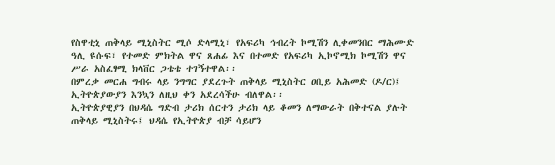የስዋቲኒ ጠቅላይ ሚኒስትር ሚሶ ድላሚኒ፣ የአፍሪካ ኅብረት ኮሚሽን ሊቀመንበር ማሕሙድ ዓሊ ዩሱፍ፣ የተመድ ምክትል ዋና ጸሐፊ እና በተመድ የአፍሪካ ኢኮኖሚክ ኮሚሽን ዋና ሥራ አስፈፃሚ ክላቨር ጋቴቴ ተገኝተዋል፡፡
በምረቃ መርሐ ግብሩ ላይ ንግግር ያደረጉት ጠቅላይ ሚኒስትር ዐቢይ አሕመድ (ዶ/ር)፤ ኢትዮጵያውያን እንኳን ለዚህ ቀን አደረሳችሁ ብለዋል፡፡
ኢትዮጵያዊያን በህዳሴ ግድብ ታሪክ ሰርተን ታሪክ ላይ ቆመን ለማውራት በቅተናል ያሉት ጠቅላይ ሚኒስትሩ፤ ህዳሴ የኢትዮጵያ ብቻ ሳይሆን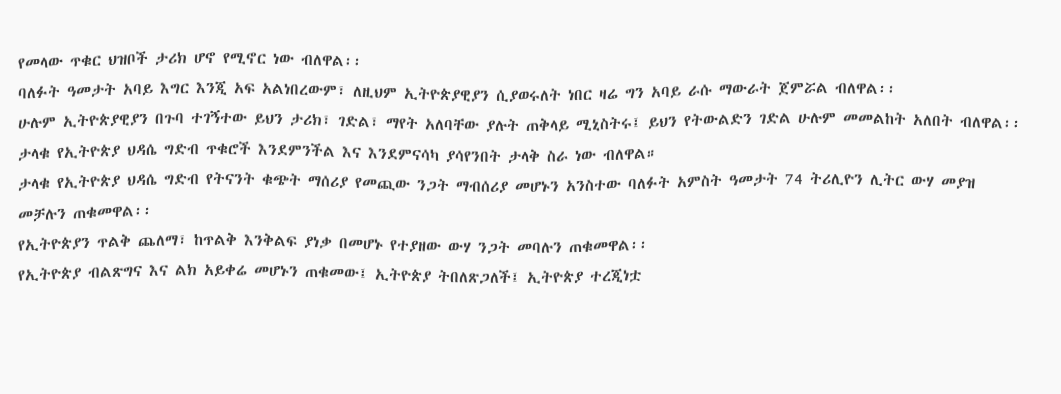የመላው ጥቁር ህዝቦች ታሪክ ሆኖ የሚኖር ነው ብለዋል፡፡
ባለፉት ዓመታት አባይ እግር እንጂ አፍ አልነበረውም፣ ለዚህም ኢትዮጵያዊያን ሲያወሩለት ነበር ዛሬ ግን አባይ ራሱ ማውራት ጀምሯል ብለዋል፡፡
ሁሉም ኢትዮጵያዊያን በጉባ ተገኝተው ይህን ታሪክ፣ ገድል፣ ማየት አለባቸው ያሉት ጠቅላይ ሚኒስትሩ፤ ይህን የትውልድን ገድል ሁሉም መመልከት አለበት ብለዋል፡፡
ታላቁ የኢትዮጵያ ህዳሴ ግድብ ጥቁሮች እንደምንችል እና እንደምናሳካ ያሳየንበት ታላቅ ስራ ነው ብለዋል።
ታላቁ የኢትዮጵያ ህዳሴ ግድብ የትናንት ቁጭት ማሰሪያ የመጪው ንጋት ማብሰሪያ መሆኑን አንስተው ባለፉት አምስት ዓመታት 74 ትሪሊዮን ሊትር ውሃ መያዝ መቻሉን ጠቁመዋል፡፡
የኢትዮጵያን ጥልቅ ጨለማ፣ ከጥልቅ እንቅልፍ ያነቃ በመሆኑ የተያዘው ውሃ ንጋት መባሉን ጠቁመዋል፡፡
የኢትዮጵያ ብልጽግና እና ልክ አይቀሬ መሆኑን ጠቁመው፤ ኢትዮጵያ ትበለጽጋለች፤ ኢትዮጵያ ተረጂነቷ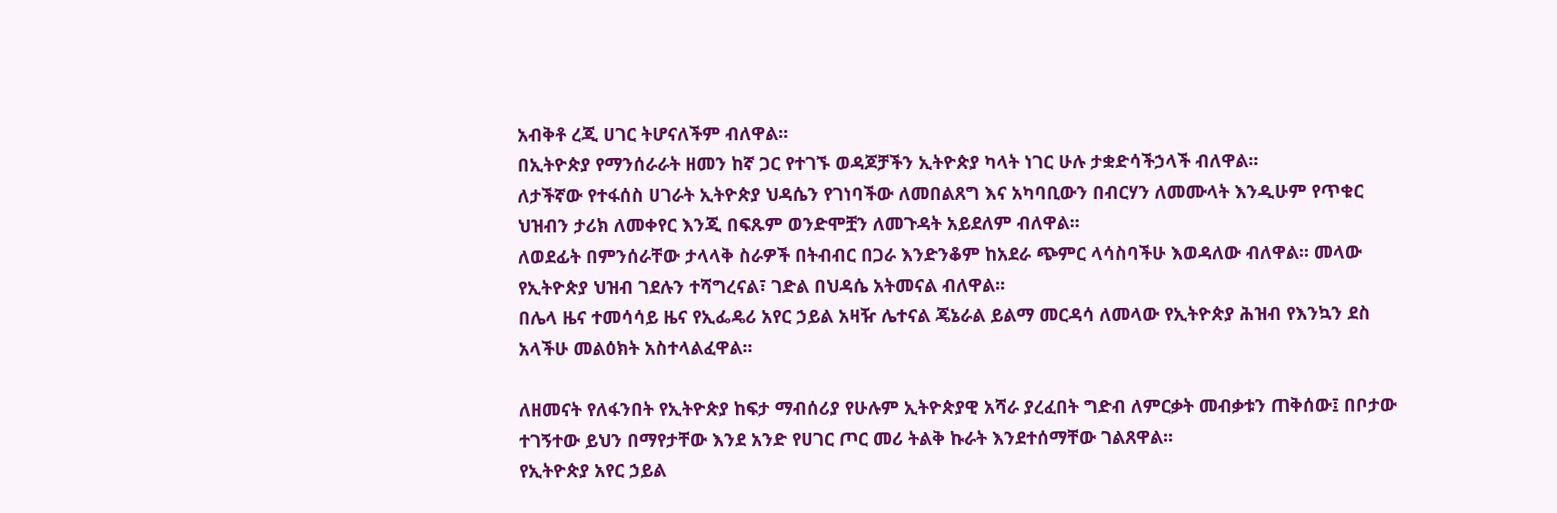አብቅቶ ረጂ ሀገር ትሆናለችም ብለዋል፡፡
በኢትዮጵያ የማንሰራራት ዘመን ከኛ ጋር የተገኙ ወዳጆቻችን ኢትዮጵያ ካላት ነገር ሁሉ ታቋድሳችኃላች ብለዋል፡፡
ለታችኛው የተፋሰስ ሀገራት ኢትዮጵያ ህዳሴን የገነባችው ለመበልጸግ እና አካባቢውን በብርሃን ለመሙላት እንዲሁም የጥቁር ህዝብን ታሪክ ለመቀየር እንጂ በፍጹም ወንድሞቿን ለመጉዳት አይደለም ብለዋል፡፡
ለወደፊት በምንሰራቸው ታላላቅ ስራዎች በትብብር በጋራ እንድንቆም ከአደራ ጭምር ላሳስባችሁ እወዳለው ብለዋል፡፡ መላው የኢትዮጵያ ህዝብ ገደሉን ተሻግረናል፣ ገድል በህዳሴ አትመናል ብለዋል፡፡
በሌላ ዜና ተመሳሳይ ዜና የኢፌዴሪ አየር ኃይል አዛዥ ሌተናል ጄኔራል ይልማ መርዳሳ ለመላው የኢትዮጵያ ሕዝብ የእንኳን ደስ አላችሁ መልዕክት አስተላልፈዋል፡፡

ለዘመናት የለፋንበት የኢትዮጵያ ከፍታ ማብሰሪያ የሁሉም ኢትዮጵያዊ አሻራ ያረፈበት ግድብ ለምርቃት መብቃቱን ጠቅሰው፤ በቦታው ተገኝተው ይህን በማየታቸው እንደ አንድ የሀገር ጦር መሪ ትልቅ ኩራት እንደተሰማቸው ገልጸዋል፡፡
የኢትዮጵያ አየር ኃይል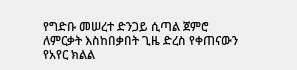የግድቡ መሠረተ ድንጋይ ሲጣል ጀምሮ ለምርቃት እስከበቃበት ጊዜ ድረስ የቀጠናውን የአየር ክልል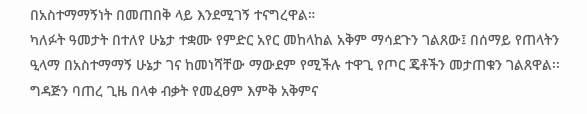በአስተማማኝነት በመጠበቅ ላይ እንደሚገኝ ተናግረዋል።
ካለፉት ዓመታት በተለየ ሁኔታ ተቋሙ የምድር አየር መከላከል አቅም ማሳደጉን ገልጸው፤ በሰማይ የጠላትን ዒላማ በአስተማማኝ ሁኔታ ገና ከመነሻቸው ማውደም የሚችሉ ተዋጊ የጦር ጄቶችን መታጠቁን ገልጸዋል፡፡
ግዳጅን ባጠረ ጊዜ በላቀ ብቃት የመፈፀም እምቅ አቅምና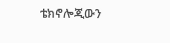ቴክኖሎጂውን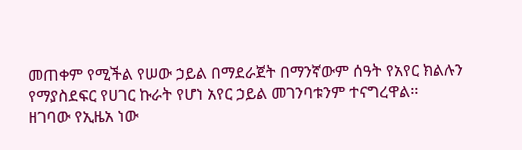መጠቀም የሚችል የሠው ኃይል በማደራጀት በማንኛውም ሰዓት የአየር ክልሉን የማያስደፍር የሀገር ኩራት የሆነ አየር ኃይል መገንባቱንም ተናግረዋል፡፡
ዘገባው የኢዜአ ነው